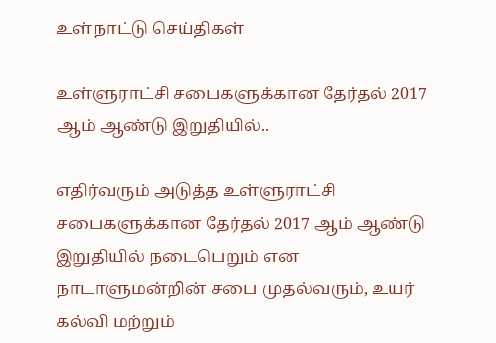உள்நாட்டு செய்திகள்

உள்ளுராட்சி சபைகளுக்கான தேர்தல் 2017 ஆம் ஆண்டு இறுதியில்..

எதிர்வரும் அடுத்த உள்ளுராட்சி சபைகளுக்கான தேர்தல் 2017 ஆம் ஆண்டு இறுதியில் நடைபெறும் என  நாடாளுமன்றின் சபை முதல்வரும், உயர் கல்வி மற்றும்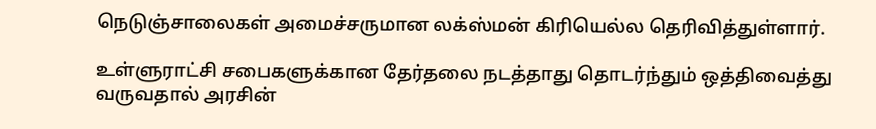நெடுஞ்சாலைகள் அமைச்சருமான லக்ஸ்மன் கிரியெல்ல தெரிவித்துள்ளார்.

உள்ளுராட்சி சபைகளுக்கான தேர்தலை நடத்தாது தொடர்ந்தும் ஒத்திவைத்து வருவதால் அரசின்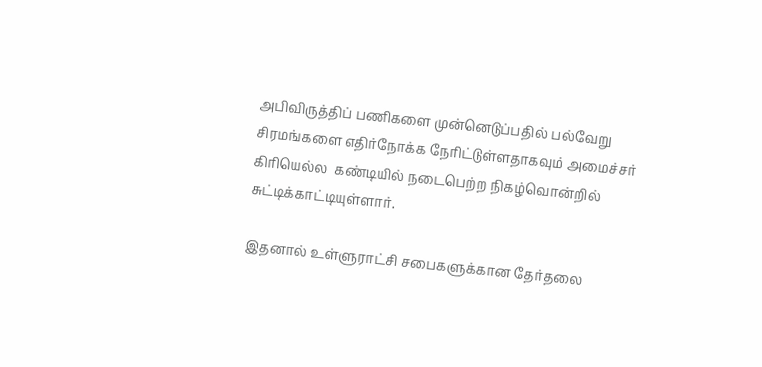அபிவிருத்திப் பணிகளை முன்னெடுப்பதில் பல்வேறு சிரமங்களை எதிர்நோக்க நேரிட்டுள்ளதாகவும் அமைச்சர் கிரியெல்ல  கண்டியில் நடைபெற்ற நிகழ்வொன்றில் சுட்டிக்காட்டியுள்ளார்.

இதனால் உள்ளுராட்சி சபைகளுக்கான தேர்தலை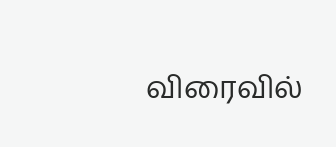விரைவில்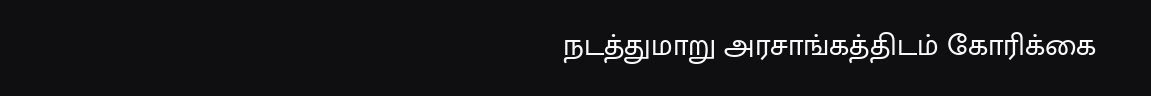நடத்துமாறு அரசாங்கத்திடம் கோரிக்கை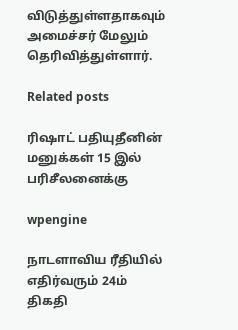விடுத்துள்ளதாகவும் அமைச்சர் மேலும் தெரிவித்துள்ளார்.

Related posts

ரிஷாட் பதியுதீனின் மனுக்கள் 15 இல் பரிசீலனைக்கு

wpengine

நாடளாவிய ரீதியில் எதிர்வரும் 24ம் திகதி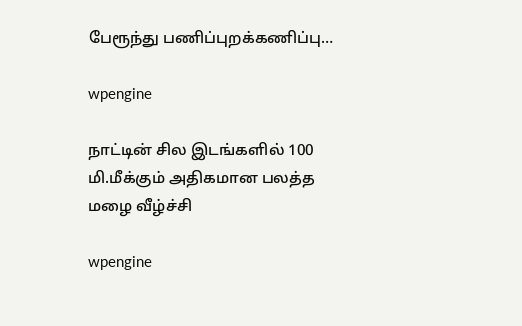பேரூந்து பணிப்புறக்கணிப்பு…

wpengine

நாட்டின் சில இடங்களில் 100 மி.மீக்கும் அதிகமான பலத்த மழை வீழ்ச்சி

wpengine